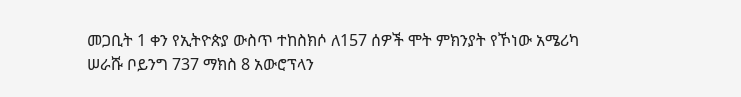መጋቢት 1 ቀን የኢትዮጵያ ውስጥ ተከስክሶ ለ157 ሰዎች ሞት ምክንያት የኾነው አሜሪካ ሠራሹ ቦይንግ 737 ማክስ 8 አውሮፕላን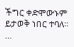ችግር ቀድሞውኑም ይታወቅ ነበር ተባለ። …